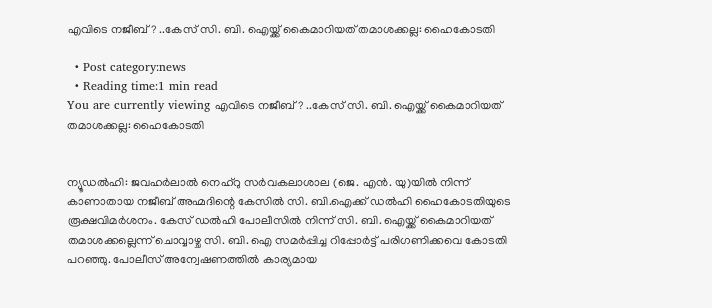എവിടെ നജീബ്? ..കേസ് സി. ബി. ഐയ്ക്ക് കൈമാറിയത് തമാശക്കല്ല: ഹൈകോടതി

  • Post category:news
  • Reading time:1 min read
You are currently viewing എവിടെ നജീബ്? ..കേസ് സി. ബി. ഐയ്ക്ക് കൈമാറിയത് തമാശക്കല്ല: ഹൈകോടതി


ന്യൂഡല്‍ഹി: ജവഹര്‍ലാല്‍ നെഹ്റു സര്‍വകലാശാല (ജെ. എന്‍. യു)യില്‍ നിന്ന് കാണാതായ നജീബ് അഹ്മദിന്റെ കേസില്‍ സി. ബി.ഐക്ക് ഡല്‍ഹി ഹൈകോടതിയുടെ രൂക്ഷവിമര്‍ശനം. കേസ് ഡല്‍ഹി പോലീസില്‍ നിന്ന് സി. ബി. ഐയ്ക്ക് കൈമാറിയത് തമാശക്കല്ലെന്ന് ചൊവ്വാഴ്ച സി. ബി. ഐ സമര്‍പ്പിച്ച റിപ്പോര്‍ട്ട് പരിഗണിക്കവെ കോടതി പറഞ്ഞു. പോലീസ് അന്വേഷണത്തിൽ കാര്യമായ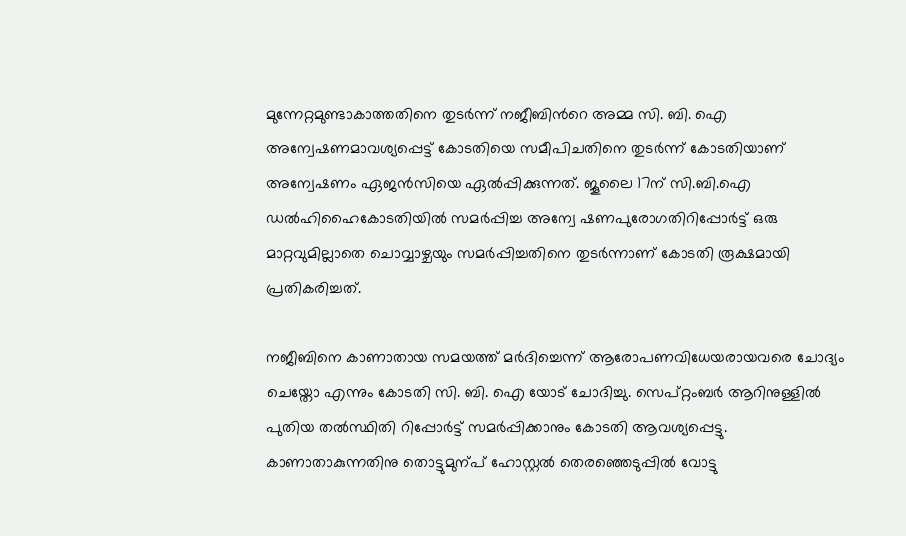മുന്നേറ്റമുണ്ടാകാത്തതിനെ തുടർന്ന് നജീബിന്‍റെ അമ്മ സി. ബി. ഐ അന്വേഷണമാവശ്യപ്പെട്ട് കോടതിയെ സമീപിചതിനെ തുടർന്ന് കോടതിയാണ് അന്വേഷണം ഏജൻസിയെ ഏൽപ്പിക്കുന്നത്. ജൂലൈ 17ന് സി.ബി.ഐ ഡല്‍ഹിഹൈകോടതിയില്‍ സമര്‍പ്പിച്ച അന്വേ ഷണപുരോഗതിറിപ്പോര്‍ട്ട് ഒരു മാറ്റവുമില്ലാതെ ചൊവ്വാഴ്ചയും സമര്‍പ്പിച്ചതിനെ തുടർന്നാണ് കോടതി രൂക്ഷമായി പ്രതികരിച്ചത്.

നജീബിനെ കാണാതായ സമയത്ത് മര്‍ദിച്ചെന്ന് ആരോപണവിധേയരായവരെ ചോദ്യം ചെയ്തോ എന്നും കോടതി സി. ബി. ഐ യോട് ചോദിച്ചു. സെപ്റ്റംബര്‍ ആറിനുള്ളില്‍ പുതിയ തല്‍സ്ഥിതി റിപ്പോര്‍ട്ട് സമര്‍പ്പിക്കാനും കോടതി ആവശ്യപ്പെട്ടു. കാണാതാകുന്നതിനു തൊട്ടുമുന്പ് ഹോസ്റ്റൽ തെരഞ്ഞെടുപ്പിൽ വോട്ടു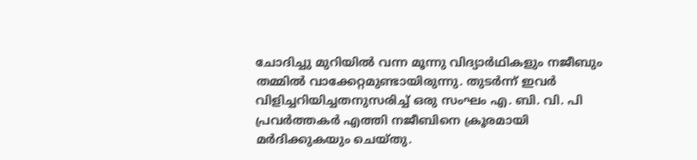ചോദിച്ചു മുറിയിൽ വന്ന മൂന്നു വിദ്യാർഥികളും നജീബും തമ്മിൽ വാക്കേറ്റമുണ്ടായിരുന്നു. തുടർന്ന് ഇവർ വിളിച്ചറിയിച്ചതനുസരിച്ച് ഒരു സംഘം എ. ബി. വി. പി പ്രവർത്തകർ എത്തി നജീബിനെ ക്രൂരമായി മർദിക്കുകയും ചെയ്തു.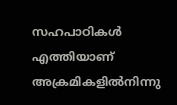സഹപാഠികൾ എത്തിയാണ് അക്രമികളിൽനിന്നു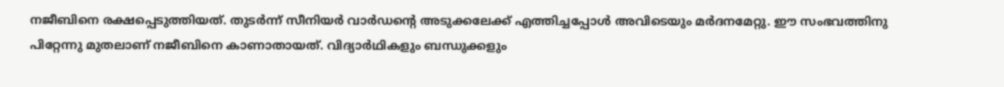നജീബിനെ രക്ഷപ്പെടുത്തിയത്. തുടർന്ന് സീനിയർ വാർഡന്‍റെ അടുക്കലേക്ക് എത്തിച്ചപ്പോൾ അവിടെയും മർദനമേറ്റു. ഈ സംഭവത്തിനു പിറ്റേന്നു മുതലാണ് നജീബിനെ കാണാതായത്. വിദ്യാർഥികളും ബന്ധുക്കളും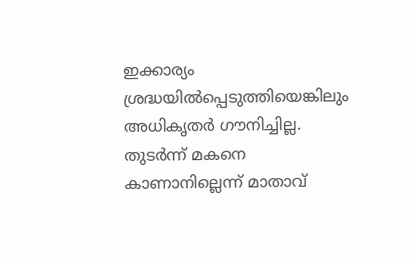ഇക്കാര്യം ശ്രദ്ധയിൽപ്പെടുത്തിയെങ്കിലും അധികൃതർ ഗൗനിച്ചില്ല. തുടർന്ന് മകനെ കാണാനില്ലെന്ന് മാതാവ്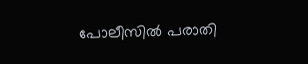പോലീസിൽ പരാതി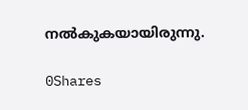നൽകുകയായിരുന്നു.

0Shares